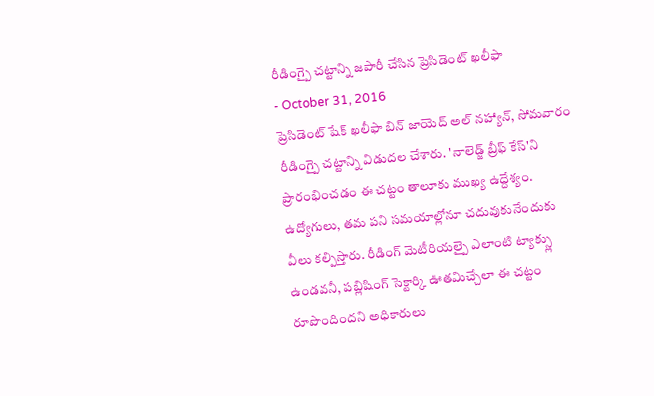రీడింగ్పై చట్టాన్ని జపారీ చేసిన ప్రెసిడెంట్ ఖలీఫా
- October 31, 2016
ప్రెసిడెంట్ షేక్ ఖలీఫా బిన్ జాయెద్ అల్ నహ్యాన్, సోమవారం రీడింగ్పై చట్టాన్ని విడుదల చేశారు. 'నాలెడ్జ్ బ్రీఫ్ కేస్'ని ప్రారంభించడం ఈ చట్టం తాలూకు ముఖ్య ఉద్దేశ్యం. ఉద్యోగులు, తమ పని సమయాల్లోనూ చదువుకునేందుకు వీలు కల్పిస్తారు. రీడింగ్ మెటీరియల్పై ఎలాంటి ట్యాక్స్లు ఉండవనీ, పబ్లిషింగ్ సెక్టార్కి ఊతమిచ్చేలా ఈ చట్టం రూపొందిందని అధికారులు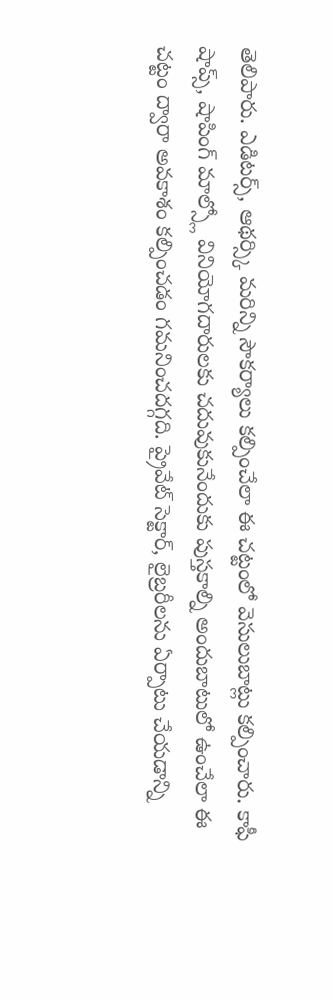తెలిపారు. ఎడిటర్స్, ఆథర్స్కి మరిన్ని సౌకర్యాలు కల్పించేలా ఈ చట్టంలో వెసులుబాట్లు కల్పించారు. కాఫీ షాప్స్, షాపింగ్ మాల్స్లో వినియోగదారులకు చదువుకునేందుకు పుస్తకాల్ని అందుబాటులో ఉంచేలా ఈ చట్టం ద్వారా అవకాశం కల్పించడం గమనించదగ్గది. ప్రైవేట్ సెక్టార్, లైబ్రరీలను ఏర్పాటు చేయడాన్ని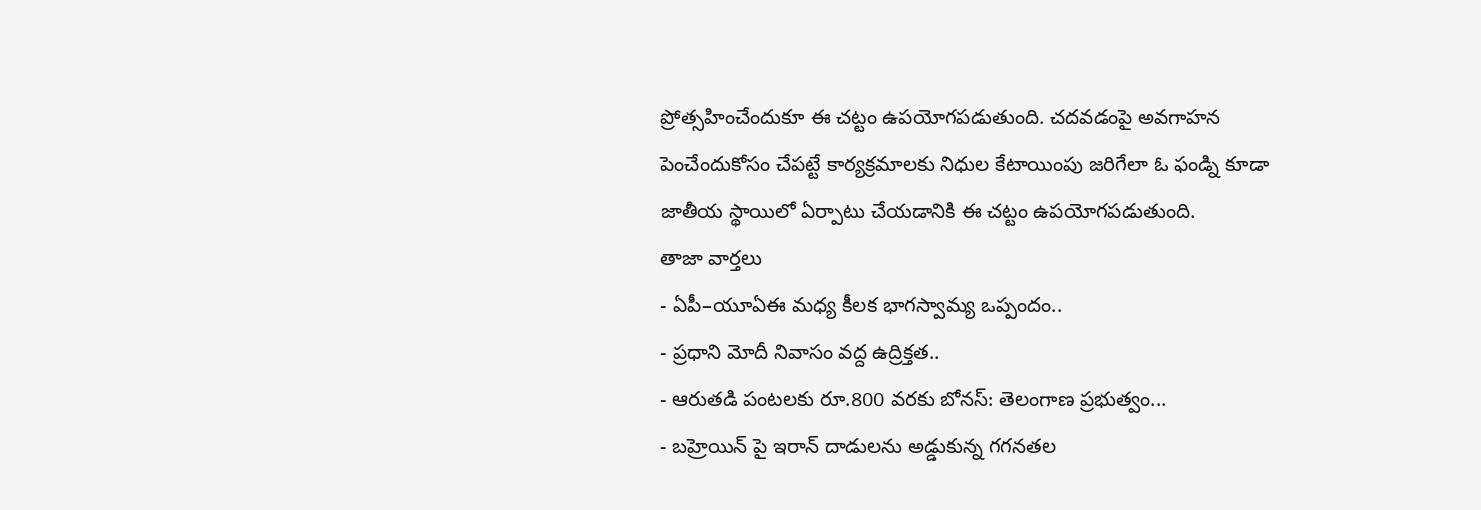ప్రోత్సహించేందుకూ ఈ చట్టం ఉపయోగపడుతుంది. చదవడంపై అవగాహన పెంచేందుకోసం చేపట్టే కార్యక్రమాలకు నిధుల కేటాయింపు జరిగేలా ఓ ఫండ్ని కూడా జాతీయ స్థాయిలో ఏర్పాటు చేయడానికి ఈ చట్టం ఉపయోగపడుతుంది.
తాజా వార్తలు
- ఏపీ–యూఏఈ మధ్య కీలక భాగస్వామ్య ఒప్పందం..
- ప్రధాని మోదీ నివాసం వద్ద ఉద్రిక్తత..
- ఆరుతడి పంటలకు రూ.800 వరకు బోనస్: తెలంగాణ ప్రభుత్వం...
- బహ్రెయిన్ పై ఇరాన్ దాడులను అడ్డుకున్న గగనతల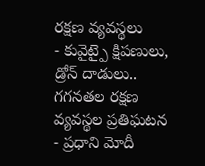రక్షణ వ్యవస్థలు
- కువైట్పై క్షిపణులు, డ్రోన్ దాడులు.. గగనతల రక్షణ వ్యవస్థల ప్రతిఘటన
- ప్రధాని మోదీ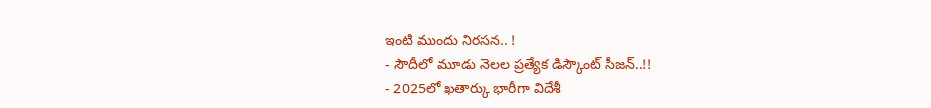ఇంటి ముందు నిరసన.. !
- సౌదీలో మూడు నెలల ప్రత్యేక డిస్కౌంట్ సీజన్..!!
- 2025లో ఖతార్కు భారీగా విదేశీ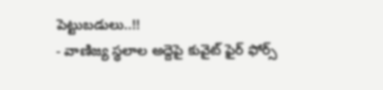పెట్టుబడులు..!!
- వాణిజ్య స్థలాల అద్దెపై కువైట్ ఫైర్ ఫోర్స్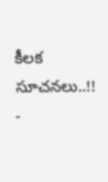కీలక సూచనలు..!!
-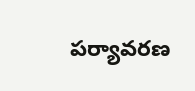పర్యావరణ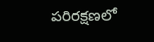పరిరక్షణలో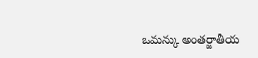ఒమన్కు అంతర్జాతీయ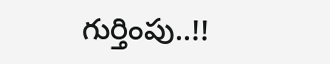గుర్తింపు..!!